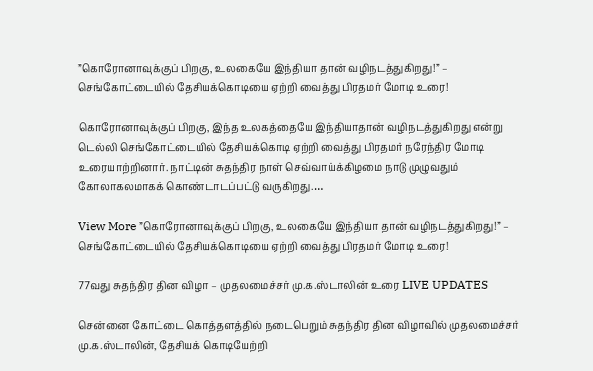”கொரோனாவுக்குப் பிறகு, உலகையே இந்தியா தான் வழிநடத்துகிறது!” – செங்கோட்டையில் தேசியக்கொடியை ஏற்றி வைத்து பிரதமர் மோடி உரை!

கொரோனாவுக்குப் பிறகு, இந்த உலகத்தையே இந்தியாதான் வழிநடத்துகிறது என்று டெல்லி செங்கோட்டையில் தேசியக்கொடி ஏற்றி வைத்து பிரதமர் நரேந்திர மோடி உரையாற்றினார். நாட்டின் சுதந்திர நாள் செவ்வாய்க்கிழமை நாடு முழுவதும் கோலாகலமாகக் கொண்டாடப்பட்டு வருகிறது.…

View More ”கொரோனாவுக்குப் பிறகு, உலகையே இந்தியா தான் வழிநடத்துகிறது!” – செங்கோட்டையில் தேசியக்கொடியை ஏற்றி வைத்து பிரதமர் மோடி உரை!

77வது சுதந்திர தின விழா – முதலமைச்சர் மு.க.ஸ்டாலின் உரை LIVE UPDATES

சென்னை கோட்டை கொத்தளத்தில் நடைபெறும் சுதந்திர தின விழாவில் முதலமைச்சர் மு.க.ஸ்டாலின், தேசியக் கொடியேற்றி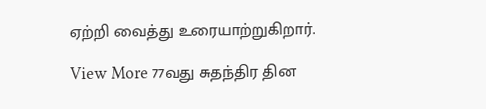ஏற்றி வைத்து உரையாற்றுகிறார்.

View More 77வது சுதந்திர தின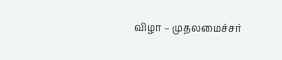விழா – முதலமைச்சர்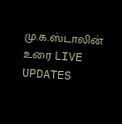மு.க.ஸ்டாலின் உரை LIVE UPDATES